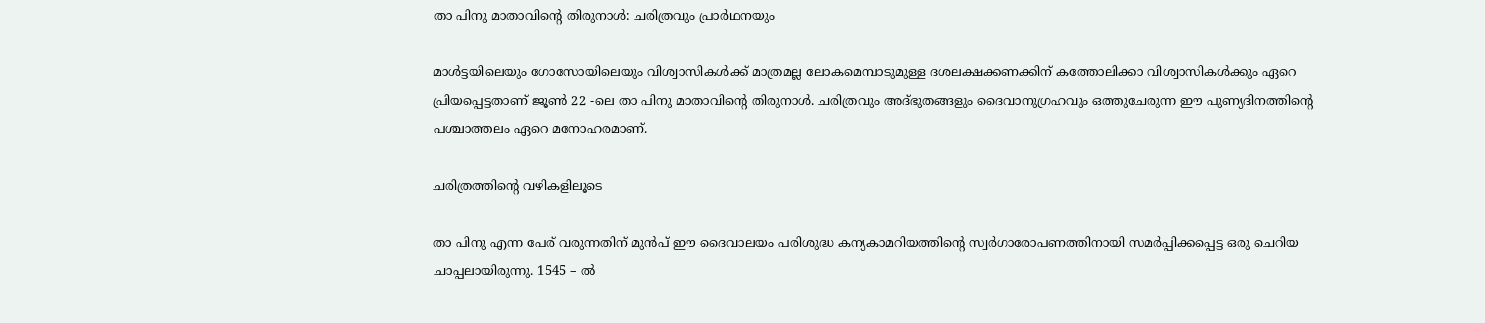താ പിനു മാതാവിന്റെ തിരുനാൾ: ചരിത്രവും പ്രാർഥനയും

മാൾട്ടയിലെയും ഗോസോയിലെയും വിശ്വാസികൾക്ക് മാത്രമല്ല ലോകമെമ്പാടുമുള്ള ദശലക്ഷക്കണക്കിന് കത്തോലിക്കാ വിശ്വാസികൾക്കും ഏറെ പ്രിയപ്പെട്ടതാണ് ജൂൺ 22 -ലെ താ പിനു മാതാവിന്റെ തിരുനാൾ. ചരിത്രവും അദ്ഭുതങ്ങളും ദൈവാനുഗ്രഹവും ഒത്തുചേരുന്ന ഈ പുണ്യദിനത്തിന്റെ പശ്ചാത്തലം ഏറെ മനോഹരമാണ്.

ചരിത്രത്തിന്റെ വഴികളിലൂടെ

താ പിനു എന്ന പേര് വരുന്നതിന് മുൻപ് ഈ ദൈവാലയം പരിശുദ്ധ കന്യകാമറിയത്തിന്റെ സ്വർഗാരോപണത്തിനായി സമർപ്പിക്കപ്പെട്ട ഒരു ചെറിയ ചാപ്പലായിരുന്നു. 1545 – ൽ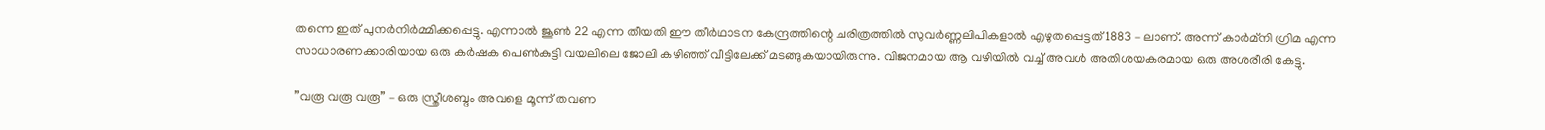തന്നെ ഇത് പുനർനിർമ്മിക്കപ്പെട്ടു. എന്നാൽ ജൂൺ 22 എന്ന തീയതി ഈ തീർഥാടന കേന്ദ്രത്തിന്റെ ചരിത്രത്തിൽ സുവർണ്ണലിപികളാൽ എഴുതപ്പെട്ടത് 1883 – ലാണ്. അന്ന് കാർമ്നി ഗ്രിമ എന്ന സാധാരണക്കാരിയായ ഒരു കർഷക പെൺകുട്ടി വയലിലെ ജോലി കഴിഞ്ഞ് വീട്ടിലേക്ക് മടങ്ങുകയായിരുന്നു. വിജനമായ ആ വഴിയിൽ വച്ച് അവൾ അതിശയകരമായ ഒരു അശരീരി കേട്ടു.

”വരൂ വരൂ വരൂ” – ഒരു സ്ത്രീശബ്ദം അവളെ മൂന്ന് തവണ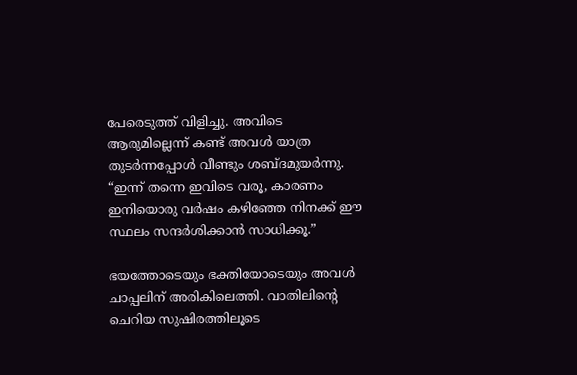പേരെടുത്ത് വിളിച്ചു. അവിടെ ആരുമില്ലെന്ന് കണ്ട് അവൾ യാത്ര തുടർന്നപ്പോൾ വീണ്ടും ശബ്ദമുയർന്നു. “ഇന്ന് തന്നെ ഇവിടെ വരൂ, കാരണം ഇനിയൊരു വർഷം കഴിഞ്ഞേ നിനക്ക് ഈ സ്ഥലം സന്ദർശിക്കാൻ സാധിക്കൂ.”

ഭയത്തോടെയും ഭക്തിയോടെയും അവൾ ചാപ്പലിന് അരികിലെത്തി. വാതിലിന്റെ ചെറിയ സുഷിരത്തിലൂടെ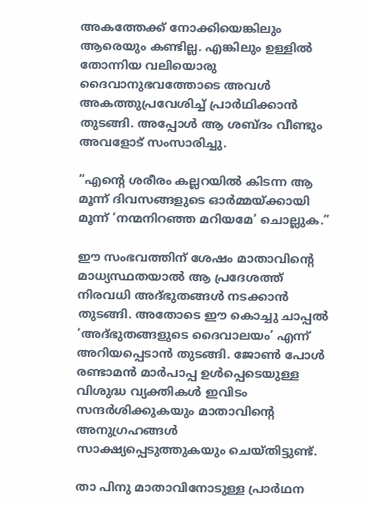അകത്തേക്ക് നോക്കിയെങ്കിലും ആരെയും കണ്ടില്ല. എങ്കിലും ഉള്ളിൽ തോന്നിയ വലിയൊരു ദൈവാനുഭവത്തോടെ അവൾ അകത്തുപ്രവേശിച്ച് പ്രാർഥിക്കാൻ തുടങ്ങി. അപ്പോൾ ആ ശബ്ദം വീണ്ടും അവളോട് സംസാരിച്ചു.

“എന്റെ ശരീരം കല്ലറയിൽ കിടന്ന ആ മൂന്ന് ദിവസങ്ങളുടെ ഓർമ്മയ്ക്കായി മൂന്ന് ‘നന്മനിറഞ്ഞ മറിയമേ’ ചൊല്ലുക.”

ഈ സംഭവത്തിന് ശേഷം മാതാവിന്റെ മാധ്യസ്ഥതയാൽ ആ പ്രദേശത്ത് നിരവധി അദ്ഭുതങ്ങൾ നടക്കാൻ തുടങ്ങി. അതോടെ ഈ കൊച്ചു ചാപ്പൽ ‘അദ്ഭുതങ്ങളുടെ ദൈവാലയം’ എന്ന് അറിയപ്പെടാൻ തുടങ്ങി. ജോൺ പോൾ രണ്ടാമൻ മാർപാപ്പ ഉൾപ്പെടെയുള്ള വിശുദ്ധ വ്യക്തികൾ ഇവിടം സന്ദർശിക്കുകയും മാതാവിന്റെ അനുഗ്രഹങ്ങൾ സാക്ഷ്യപ്പെടുത്തുകയും ചെയ്തിട്ടുണ്ട്.

താ പിനു മാതാവിനോടുള്ള പ്രാർഥന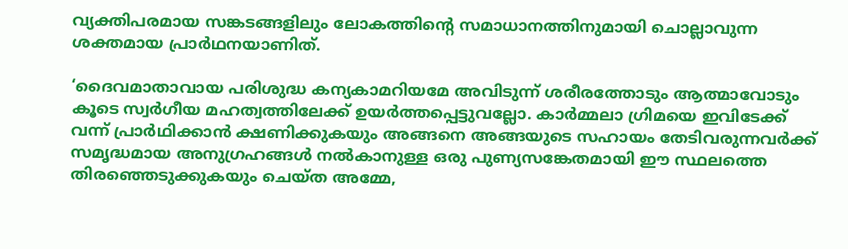വ്യക്തിപരമായ സങ്കടങ്ങളിലും ലോകത്തിന്റെ സമാധാനത്തിനുമായി ചൊല്ലാവുന്ന ശക്തമായ പ്രാർഥനയാണിത്.

‘ദൈവമാതാവായ പരിശുദ്ധ കന്യകാമറിയമേ അവിടുന്ന് ശരീരത്തോടും ആത്മാവോടും കൂടെ സ്വർഗീയ മഹത്വത്തിലേക്ക് ഉയർത്തപ്പെട്ടുവല്ലോ. കാർമ്മലാ ഗ്രിമയെ ഇവിടേക്ക് വന്ന് പ്രാർഥിക്കാൻ ക്ഷണിക്കുകയും അങ്ങനെ അങ്ങയുടെ സഹായം തേടിവരുന്നവർക്ക് സമൃദ്ധമായ അനുഗ്രഹങ്ങൾ നൽകാനുള്ള ഒരു പുണ്യസങ്കേതമായി ഈ സ്ഥലത്തെ തിരഞ്ഞെടുക്കുകയും ചെയ്ത അമ്മേ,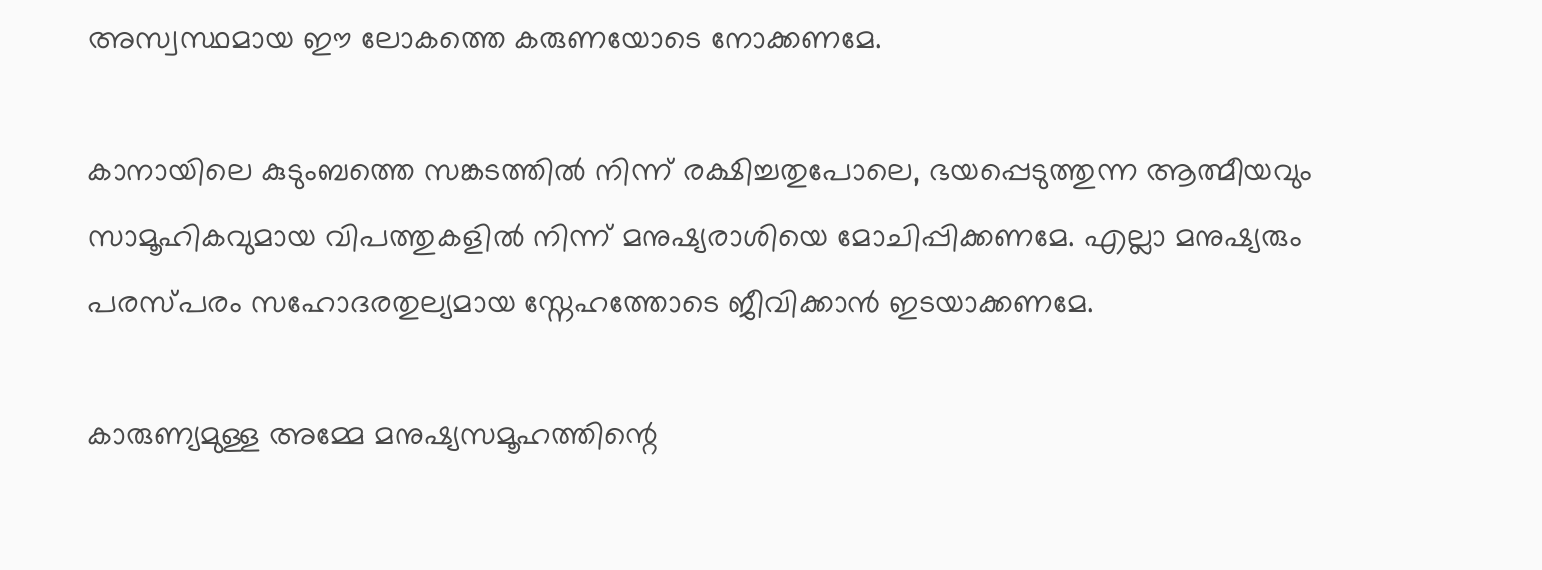അസ്വസ്ഥമായ ഈ ലോകത്തെ കരുണയോടെ നോക്കണമേ.

കാനായിലെ കുടുംബത്തെ സങ്കടത്തിൽ നിന്ന് രക്ഷിച്ചതുപോലെ, ഭയപ്പെടുത്തുന്ന ആത്മീയവും സാമൂഹികവുമായ വിപത്തുകളിൽ നിന്ന് മനുഷ്യരാശിയെ മോചിപ്പിക്കണമേ. എല്ലാ മനുഷ്യരും പരസ്പരം സഹോദരതുല്യമായ സ്നേഹത്തോടെ ജീവിക്കാൻ ഇടയാക്കണമേ.

കാരുണ്യമുള്ള അമ്മേ മനുഷ്യസമൂഹത്തിന്റെ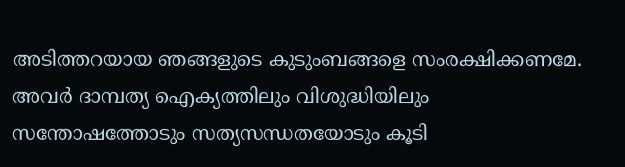അടിത്തറയായ ഞങ്ങളുടെ കുടുംബങ്ങളെ സംരക്ഷിക്കണമേ. അവർ ദാമ്പത്യ ഐക്യത്തിലും വിശുദ്ധിയിലും സന്തോഷത്തോടും സത്യസന്ധതയോടും കൂടി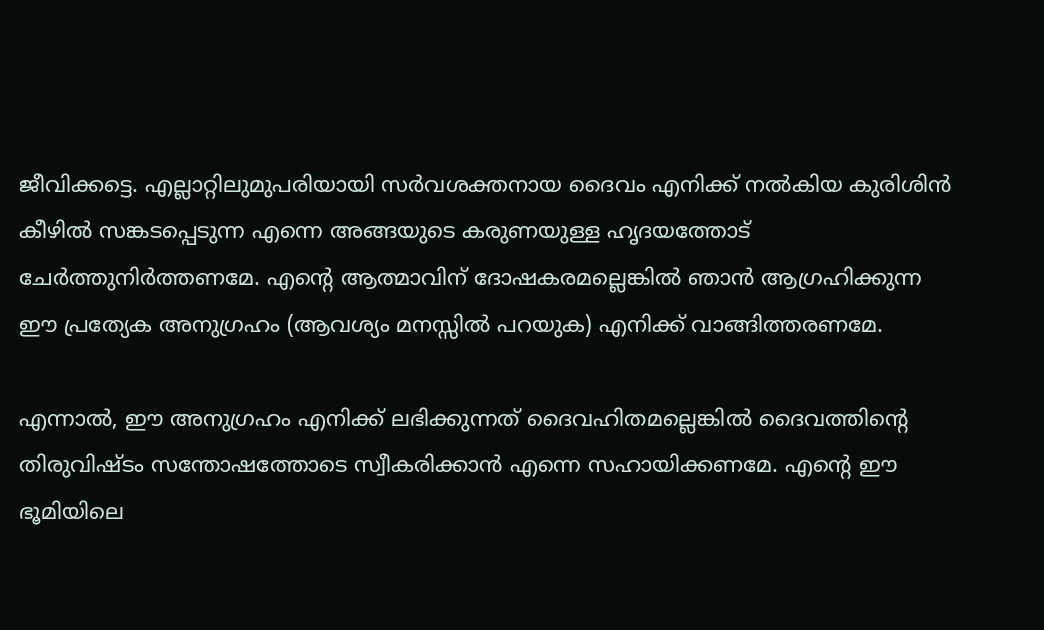ജീവിക്കട്ടെ. എല്ലാറ്റിലുമുപരിയായി സർവശക്തനായ ദൈവം എനിക്ക് നൽകിയ കുരിശിൻ കീഴിൽ സങ്കടപ്പെടുന്ന എന്നെ അങ്ങയുടെ കരുണയുള്ള ഹൃദയത്തോട് ചേർത്തുനിർത്തണമേ. എന്റെ ആത്മാവിന് ദോഷകരമല്ലെങ്കിൽ ഞാൻ ആഗ്രഹിക്കുന്ന ഈ പ്രത്യേക അനുഗ്രഹം (ആവശ്യം മനസ്സിൽ പറയുക) എനിക്ക് വാങ്ങിത്തരണമേ.

എന്നാൽ, ഈ അനുഗ്രഹം എനിക്ക് ലഭിക്കുന്നത് ദൈവഹിതമല്ലെങ്കിൽ ദൈവത്തിന്റെ തിരുവിഷ്ടം സന്തോഷത്തോടെ സ്വീകരിക്കാൻ എന്നെ സഹായിക്കണമേ. എന്റെ ഈ ഭൂമിയിലെ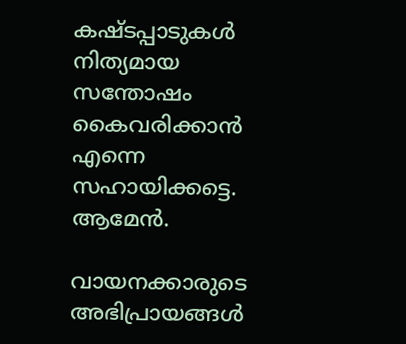കഷ്ടപ്പാടുകൾ നിത്യമായ സന്തോഷം കൈവരിക്കാൻ എന്നെ സഹായിക്കട്ടെ. ആമേൻ.

വായനക്കാരുടെ അഭിപ്രായങ്ങൾ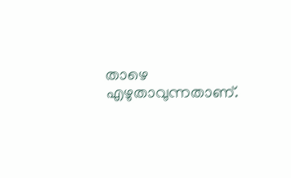താഴെ എഴുതാവുന്നതാണ്.